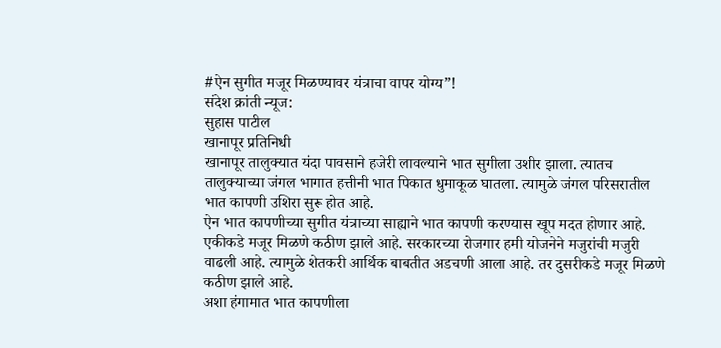#ऐन सुगीत मजूर मिळण्यावर यंत्राचा वापर योग्य”!
संदेश क्रांती न्यूज:
सुहास पाटील
खानापूर प्रतिनिधी
खानापूर तालुक्यात यंदा पावसाने हजेरी लावल्याने भात सुगीला उशीर झाला. त्यातच तालुक्याच्या जंगल भागात हत्तीनी भात पिकात धुमाकूळ घातला. त्यामुळे जंगल परिसरातील भात कापणी उशिरा सुरू होत आहे.
ऐन भात कापणीच्या सुगीत यंत्राच्या साह्याने भात कापणी करण्यास खूप मदत होणार आहे. एकीकडे मजूर मिळणे कठीण झाले आहे. सरकारच्या रोजगार हमी योजनेने मजुरांची मजुरी वाढली आहे. त्यामुळे शेतकरी आर्थिक बाबतीत अडचणी आला आहे. तर दुसरीकडे मजूर मिळणे कठीण झाले आहे.
अशा हंगामात भात कापणीला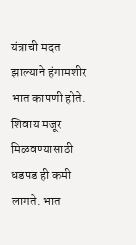यंत्राची मदत झाल्याने हंगामशीर भात कापणी होते. शिवाय मजूर मिळवण्यासाठी धडपड ही कमी लागते. भात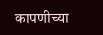कापणीच्या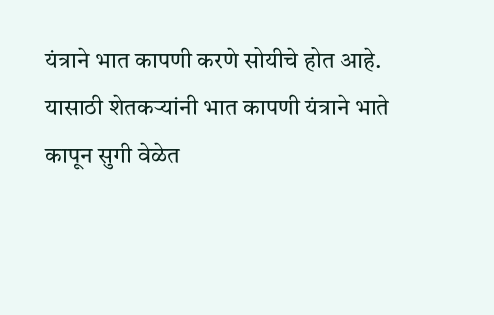यंत्राने भात कापणी करणे सोयीचे होत आहे. यासाठी शेतकऱ्यांनी भात कापणी यंत्राने भाते कापून सुगी वेळेत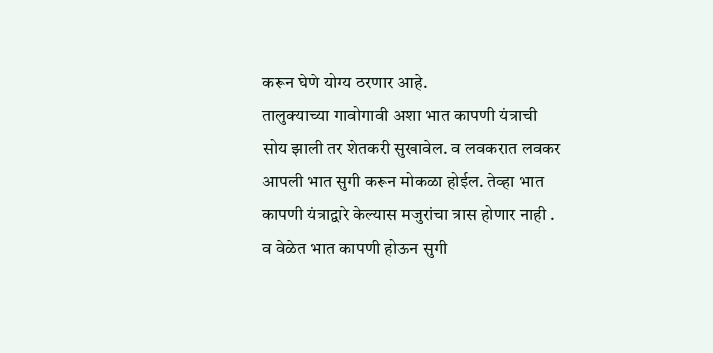करून घेणे योग्य ठरणार आहे.
तालुक्याच्या गावोगावी अशा भात कापणी यंत्राची सोय झाली तर शेतकरी सुखावेल. व लवकरात लवकर आपली भात सुगी करून मोकळा होईल. तेव्हा भात कापणी यंत्राद्वारे केल्यास मजुरांचा त्रास होणार नाही . व वेळेत भात कापणी होऊन सुगी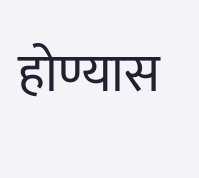होण्यास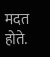मदत होते.